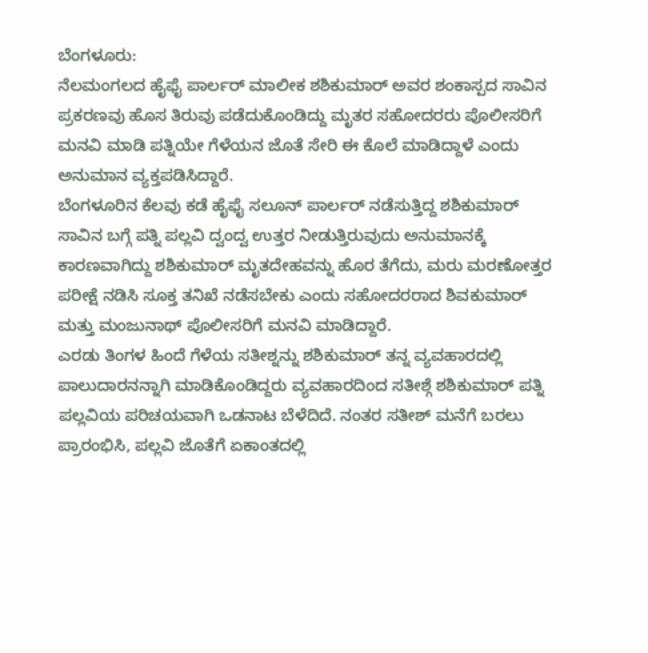ಬೆಂಗಳೂರು:
ನೆಲಮಂಗಲದ ಹೈಫೈ ಪಾರ್ಲರ್ ಮಾಲೀಕ ಶಶಿಕುಮಾರ್ ಅವರ ಶಂಕಾಸ್ಪದ ಸಾವಿನ ಪ್ರಕರಣವು ಹೊಸ ತಿರುವು ಪಡೆದುಕೊಂಡಿದ್ದು ಮೃತರ ಸಹೋದರರು ಪೊಲೀಸರಿಗೆ ಮನವಿ ಮಾಡಿ ಪತ್ನಿಯೇ ಗೆಳೆಯನ ಜೊತೆ ಸೇರಿ ಈ ಕೊಲೆ ಮಾಡಿದ್ದಾಳೆ ಎಂದು ಅನುಮಾನ ವ್ಯಕ್ತಪಡಿಸಿದ್ದಾರೆ.
ಬೆಂಗಳೂರಿನ ಕೆಲವು ಕಡೆ ಹೈಫೈ ಸಲೂನ್ ಪಾರ್ಲರ್ ನಡೆಸುತ್ತಿದ್ದ ಶಶಿಕುಮಾರ್ ಸಾವಿನ ಬಗ್ಗೆ ಪತ್ನಿ ಪಲ್ಲವಿ ದ್ವಂದ್ವ ಉತ್ತರ ನೀಡುತ್ತಿರುವುದು ಅನುಮಾನಕ್ಕೆ ಕಾರಣವಾಗಿದ್ದು ಶಶಿಕುಮಾರ್ ಮೃತದೇಹವನ್ನು ಹೊರ ತೆಗೆದು, ಮರು ಮರಣೋತ್ತರ ಪರೀಕ್ಷೆ ನಡಿಸಿ ಸೂಕ್ತ ತನಿಖೆ ನಡೆಸಬೇಕು ಎಂದು ಸಹೋದರರಾದ ಶಿವಕುಮಾರ್ ಮತ್ತು ಮಂಜುನಾಥ್ ಪೊಲೀಸರಿಗೆ ಮನವಿ ಮಾಡಿದ್ದಾರೆ.
ಎರಡು ತಿಂಗಳ ಹಿಂದೆ ಗೆಳೆಯ ಸತೀಶ್ನನ್ನು ಶಶಿಕುಮಾರ್ ತನ್ನ ವ್ಯವಹಾರದಲ್ಲಿ ಪಾಲುದಾರನನ್ನಾಗಿ ಮಾಡಿಕೊಂಡಿದ್ದರು ವ್ಯವಹಾರದಿಂದ ಸತೀಶ್ಗೆ ಶಶಿಕುಮಾರ್ ಪತ್ನಿ ಪಲ್ಲವಿಯ ಪರಿಚಯವಾಗಿ ಒಡನಾಟ ಬೆಳೆದಿದೆ. ನಂತರ ಸತೀಶ್ ಮನೆಗೆ ಬರಲು ಪ್ರಾರಂಭಿಸಿ, ಪಲ್ಲವಿ ಜೊತೆಗೆ ಏಕಾಂತದಲ್ಲಿ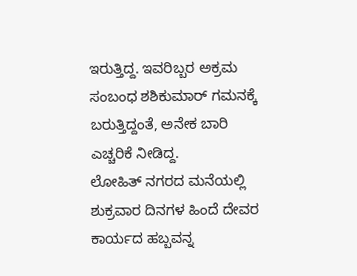ಇರುತ್ತಿದ್ದ. ಇವರಿಬ್ಬರ ಅಕ್ರಮ ಸಂಬಂಧ ಶಶಿಕುಮಾರ್ ಗಮನಕ್ಕೆ ಬರುತ್ತಿದ್ದಂತೆ, ಅನೇಕ ಬಾರಿ ಎಚ್ಚರಿಕೆ ನೀಡಿದ್ದ.
ಲೋಹಿತ್ ನಗರದ ಮನೆಯಲ್ಲಿ ಶುಕ್ರವಾರ ದಿನಗಳ ಹಿಂದೆ ದೇವರ ಕಾರ್ಯದ ಹಬ್ಬವನ್ನ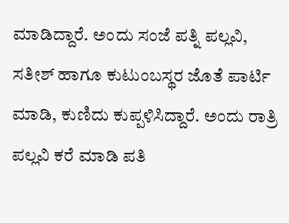ಮಾಡಿದ್ದಾರೆ. ಅಂದು ಸಂಜೆ ಪತ್ನಿ ಪಲ್ಲವಿ, ಸತೀಶ್ ಹಾಗೂ ಕುಟುಂಬಸ್ಥರ ಜೊತೆ ಪಾರ್ಟಿ ಮಾಡಿ, ಕುಣಿದು ಕುಪ್ಪಳಿಸಿದ್ದಾರೆ. ಅಂದು ರಾತ್ರಿ ಪಲ್ಲವಿ ಕರೆ ಮಾಡಿ ಪತಿ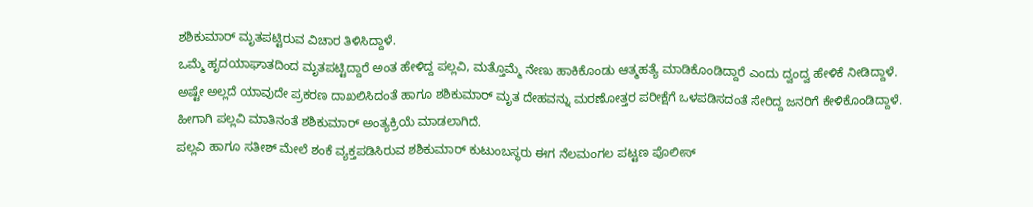ಶಶಿಕುಮಾರ್ ಮೃತಪಟ್ಟಿರುವ ವಿಚಾರ ತಿಳಿಸಿದ್ದಾಳೆ.
ಒಮ್ಮೆ ಹೃದಯಾಘಾತದಿಂದ ಮೃತಪಟ್ಟಿದ್ದಾರೆ ಅಂತ ಹೇಳಿದ್ದ ಪಲ್ಲವಿ, ಮತ್ತೊಮ್ಮೆ ನೇಣು ಹಾಕಿಕೊಂಡು ಆತ್ಮಹತ್ಯೆ ಮಾಡಿಕೊಂಡಿದ್ದಾರೆ ಎಂದು ದ್ವಂದ್ವ ಹೇಳಿಕೆ ನೀಡಿದ್ದಾಳೆ. ಅಷ್ಟೇ ಅಲ್ಲದೆ ಯಾವುದೇ ಪ್ರಕರಣ ದಾಖಲಿಸಿದಂತೆ ಹಾಗೂ ಶಶಿಕುಮಾರ್ ಮೃತ ದೇಹವನ್ನು ಮರಣೋತ್ತರ ಪರೀಕ್ಷೆಗೆ ಒಳಪಡಿಸದಂತೆ ಸೇರಿದ್ದ ಜನರಿಗೆ ಕೇಳಿಕೊಂಡಿದ್ದಾಳೆ. ಹೀಗಾಗಿ ಪಲ್ಲವಿ ಮಾತಿನಂತೆ ಶಶಿಕುಮಾರ್ ಅಂತ್ಯಕ್ರಿಯೆ ಮಾಡಲಾಗಿದೆ.
ಪಲ್ಲವಿ ಹಾಗೂ ಸತೀಶ್ ಮೇಲೆ ಶಂಕೆ ವ್ಯಕ್ತಪಡಿಸಿರುವ ಶಶಿಕುಮಾರ್ ಕುಟುಂಬಸ್ಥರು ಈಗ ನೆಲಮಂಗಲ ಪಟ್ಟಣ ಪೊಲೀಸ್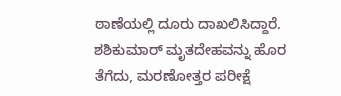ಠಾಣೆಯಲ್ಲಿ ದೂರು ದಾಖಲಿಸಿದ್ದಾರೆ. ಶಶಿಕುಮಾರ್ ಮೃತದೇಹವನ್ನು ಹೊರ ತೆಗೆದು, ಮರಣೋತ್ತರ ಪರೀಕ್ಷೆ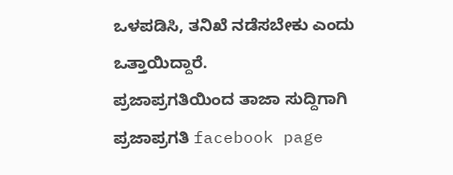ಒಳಪಡಿಸಿ, ತನಿಖೆ ನಡೆಸಬೇಕು ಎಂದು ಒತ್ತಾಯಿದ್ದಾರೆ.
ಪ್ರಜಾಪ್ರಗತಿಯಿಂದ ತಾಜಾ ಸುದ್ದಿಗಾಗಿ ಪ್ರಜಾಪ್ರಗತಿ facebook page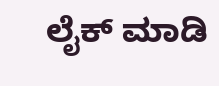ಲೈಕ್ ಮಾಡಿ